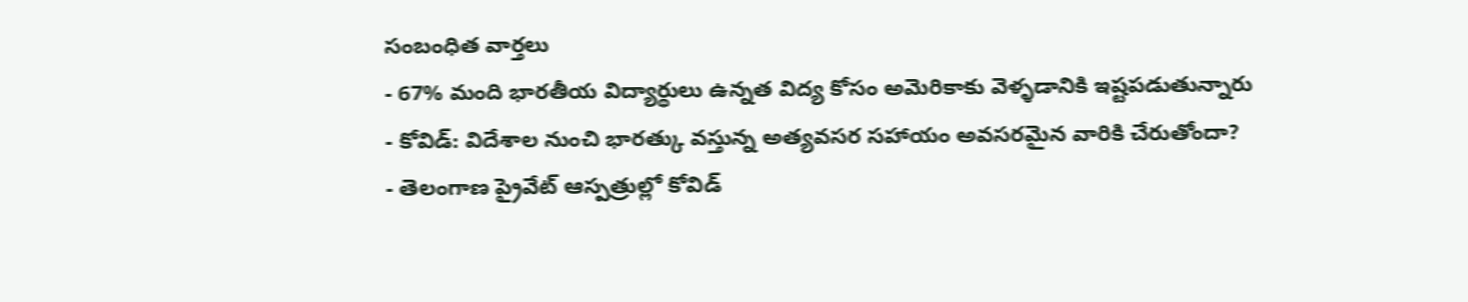సంబంధిత వార్తలు
- 67% మంది భారతీయ విద్యార్థులు ఉన్నత విద్య కోసం అమెరికాకు వెళ్ళడానికి ఇష్టపడుతున్నారు
- కోవిడ్: విదేశాల నుంచి భారత్కు వస్తున్న అత్యవసర సహాయం అవసరమైన వారికి చేరుతోందా?
- తెలంగాణ ప్రైవేట్ ఆస్పత్రుల్లో కోవిడ్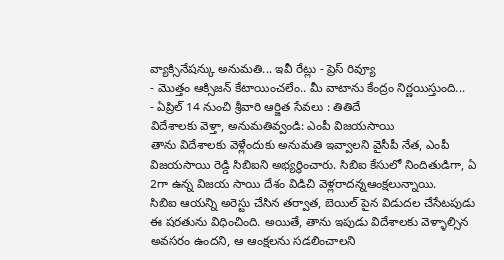వ్యాక్సినేషన్కు అనుమతి... ఇవీ రేట్లు - ప్రెస్ రివ్యూ
- మొత్తం ఆక్సిజన్ కేటాయించలేం.. మీ వాటాను కేంద్రం నిర్ణయిస్తుంది...
- ఏప్రిల్ 14 నుంచి శ్రీవారి ఆర్జిత సేవలు : తితిదే
విదేశాలకు వెళ్తా, అనుమతివ్వండి: ఎంపీ విజయసాయి
తాను విదేశాలకు వెళ్లేందుకు అనుమతి ఇవ్వాలని వైసీపీ నేత, ఎంపీ విజయసాయి రెడ్డి సిబిఐని అభ్యర్థించారు. సిబిఐ కేసులో నిందితుడిగా, ఏ 2గా ఉన్న విజయ సాయి దేశం విడిచి వెళ్లరాదన్నఆంక్షలున్నాయి.
సిబిఐ ఆయన్ని అరెస్టు చేసిన తర్వాత, బెయిల్ పైన విడుదల చేసేటపుడు ఈ షరతును విధించింది. అయితే, తాను ఇపుడు విదేశాలకు వెళ్ళాల్సిన అవసరం ఉందని, ఆ ఆంక్షలను సడలించాలని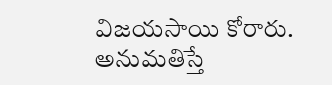విజయసాయి కోరారు.
అనుమతిస్తే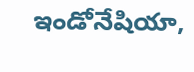ఇండోనేషియా,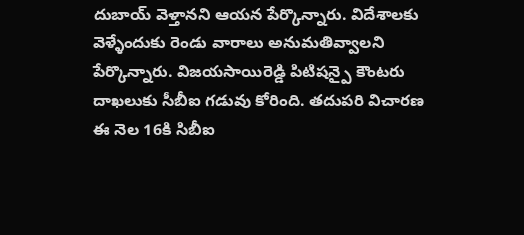దుబాయ్ వెళ్తానని ఆయన పేర్కొన్నారు. విదేశాలకు వెళ్ళేందుకు రెండు వారాలు అనుమతివ్వాలని పేర్కొన్నారు. విజయసాయిరెడ్డి పిటిషన్పై కౌంటరు దాఖలుకు సీబీఐ గడువు కోరింది. తదుపరి విచారణ ఈ నెల 16కి సిబీఐ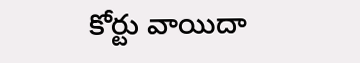కోర్టు వాయిదా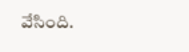వేసింది.